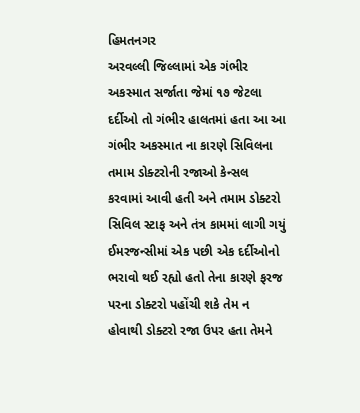હિમતનગર
અરવલ્લી જિલ્લામાં એક ગંભીર અકસ્માત સર્જાતા જેમાં ૧૭ જેટલા દર્દીઓ તો ગંભીર હાલતમાં હતા આ આ ગંભીર અકસ્માત ના કારણે સિવિલના તમામ ડોક્ટરોની રજાઓ કેન્સલ કરવામાં આવી હતી અને તમામ ડોક્ટરો સિવિલ સ્ટાફ અને તંત્ર કામમાં લાગી ગયું ઈમરજન્સીમાં એક પછી એક દર્દીઓનો ભરાવો થઈ રહ્યો હતો તેના કારણે ફરજ પરના ડોક્ટરો પહોંચી શકે તેમ ન હોવાથી ડોક્ટરો રજા ઉપર હતા તેમને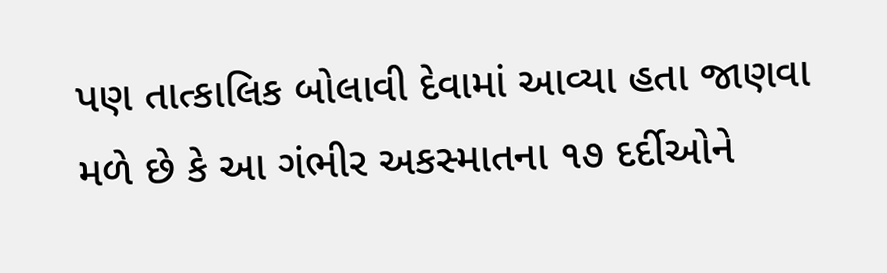પણ તાત્કાલિક બોલાવી દેવામાં આવ્યા હતા જાણવા મળે છે કે આ ગંભીર અકસ્માતના ૧૭ દર્દીઓને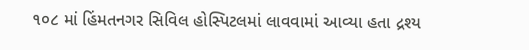૧૦૮ માં હિંમતનગર સિવિલ હોસ્પિટલમાં લાવવામાં આવ્યા હતા દ્રશ્ય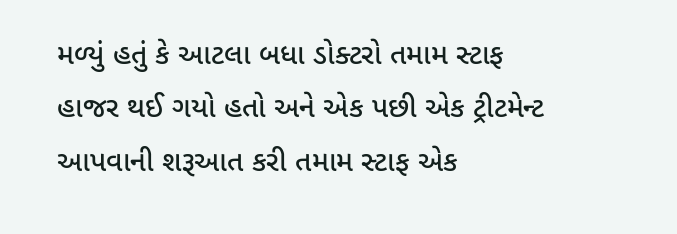મળ્યું હતું કે આટલા બધા ડોક્ટરો તમામ સ્ટાફ હાજર થઈ ગયો હતો અને એક પછી એક ટ્રીટમેન્ટ આપવાની શરૂઆત કરી તમામ સ્ટાફ એક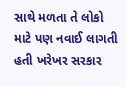સાથે મળતા તે લોકો માટે પણ નવાઈ લાગતી હતી ખરેખર સરકાર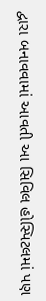દ્વારા બનાવવામાં આવતી આ સિવિલ હોસ્પિટલમાં પણ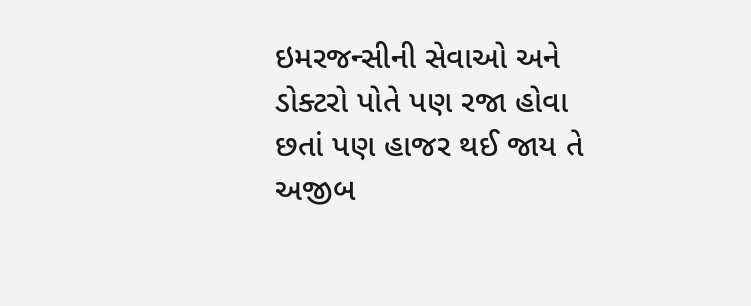ઇમરજન્સીની સેવાઓ અને ડોક્ટરો પોતે પણ રજા હોવા છતાં પણ હાજર થઈ જાય તે અજીબ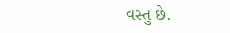વસ્તુ છે.